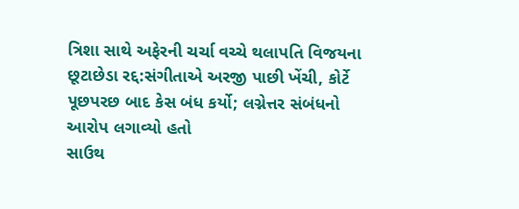ત્રિશા સાથે અફેરની ચર્ચા વચ્ચે થલાપતિ વિજયના છૂટાછેડા રદ્દ:સંગીતાએ અરજી પાછી ખેંચી, કોર્ટે પૂછપરછ બાદ કેસ બંધ કર્યો; લગ્નેત્તર સંબંધનો આરોપ લગાવ્યો હતો
સાઉથ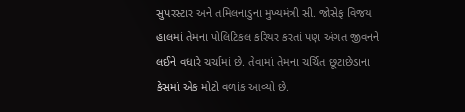સુપરસ્ટાર અને તમિલનાડુના મુખ્યમંત્રી સી. જોસેફ વિજય હાલમાં તેમના પોલિટિકલ કરિયર કરતાં પણ અંગત જીવનને લઈને વધારે ચર્ચામાં છે. તેવામાં તેમના ચર્ચિત છૂટાછેડાના કેસમાં એક મોટો વળાંક આવ્યો છે.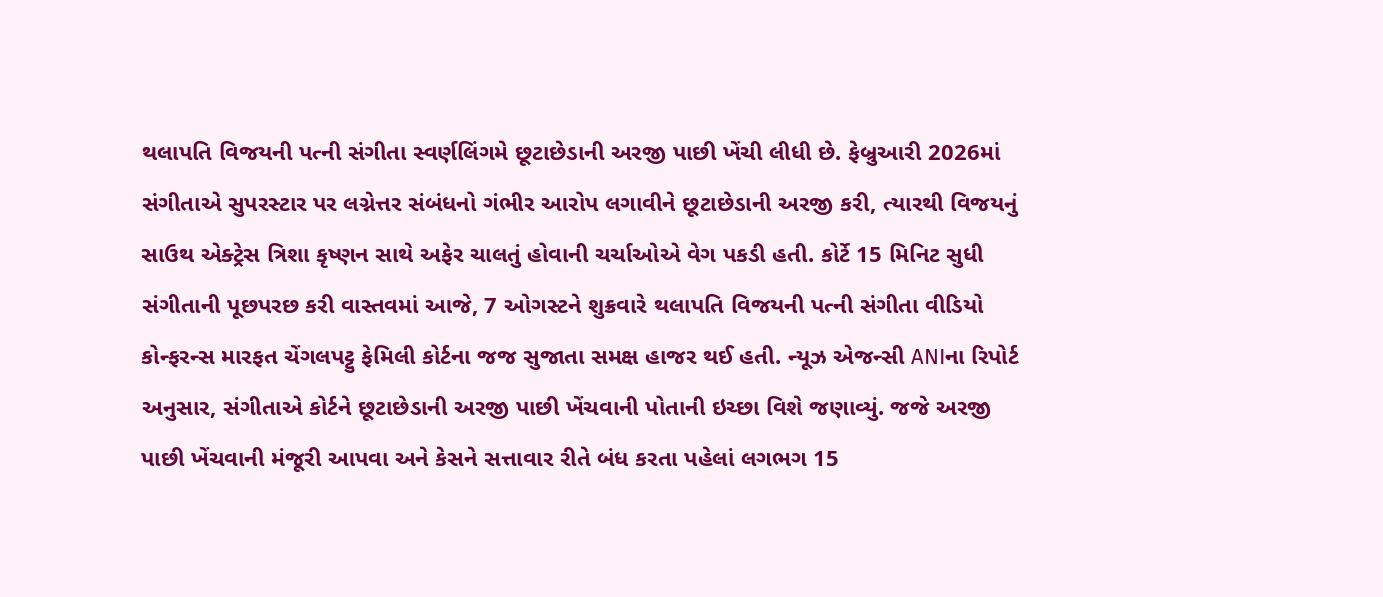થલાપતિ વિજયની પત્ની સંગીતા સ્વર્ણલિંગમે છૂટાછેડાની અરજી પાછી ખેંચી લીધી છે. ફેબ્રુઆરી 2026માં સંગીતાએ સુપરસ્ટાર પર લગ્નેત્તર સંબંધનો ગંભીર આરોપ લગાવીને છૂટાછેડાની અરજી કરી, ત્યારથી વિજયનું સાઉથ એક્ટ્રેસ ત્રિશા કૃષ્ણન સાથે અફેર ચાલતું હોવાની ચર્ચાઓએ વેગ પકડી હતી. કોર્ટે 15 મિનિટ સુધી સંગીતાની પૂછપરછ કરી વાસ્તવમાં આજે, 7 ઓગસ્ટને શુક્રવારે થલાપતિ વિજયની પત્ની સંગીતા વીડિયો કોન્ફરન્સ મારફત ચેંગલપટ્ટુ ફેમિલી કોર્ટના જજ સુજાતા સમક્ષ હાજર થઈ હતી. ન્યૂઝ એજન્સી ANIના રિપોર્ટ અનુસાર, સંગીતાએ કોર્ટને છૂટાછેડાની અરજી પાછી ખેંચવાની પોતાની ઇચ્છા વિશે જણાવ્યું. જજે અરજી પાછી ખેંચવાની મંજૂરી આપવા અને કેસને સત્તાવાર રીતે બંધ કરતા પહેલાં લગભગ 15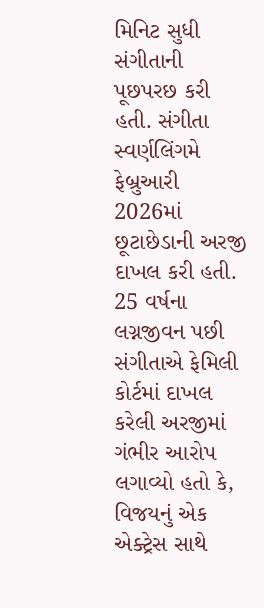મિનિટ સુધી સંગીતાની પૂછપરછ કરી હતી. સંગીતા સ્વર્ણલિંગમે ફેબ્રુઆરી 2026માં છૂટાછેડાની અરજી દાખલ કરી હતી. 25 વર્ષના લગ્નજીવન પછી સંગીતાએ ફેમિલી કોર્ટમાં દાખલ કરેલી અરજીમાં ગંભીર આરોપ લગાવ્યો હતો કે, વિજયનું એક એક્ટ્રેસ સાથે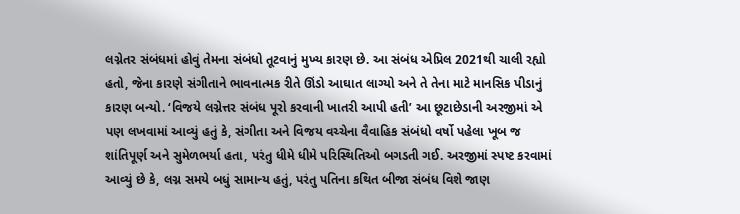લગ્નેતર સંબંધમાં હોવું તેમના સંબંધો તૂટવાનું મુખ્ય કારણ છે. આ સંબંધ એપ્રિલ 2021થી ચાલી રહ્યો હતો, જેના કારણે સંગીતાને ભાવનાત્મક રીતે ઊંડો આઘાત લાગ્યો અને તે તેના માટે માનસિક પીડાનું કારણ બન્યો. ‘વિજયે લગ્નેત્તર સંબંધ પૂરો કરવાની ખાતરી આપી હતી’ આ છૂટાછેડાની અરજીમાં એ પણ લખવામાં આવ્યું હતું કે, સંગીતા અને વિજય વચ્ચેના વૈવાહિક સંબંધો વર્ષો પહેલા ખૂબ જ શાંતિપૂર્ણ અને સુમેળભર્યા હતા, પરંતુ ધીમે ધીમે પરિસ્થિતિઓ બગડતી ગઈ. અરજીમાં સ્પષ્ટ કરવામાં આવ્યું છે કે, લગ્ન સમયે બધું સામાન્ય હતું, પરંતુ પતિના કથિત બીજા સંબંધ વિશે જાણ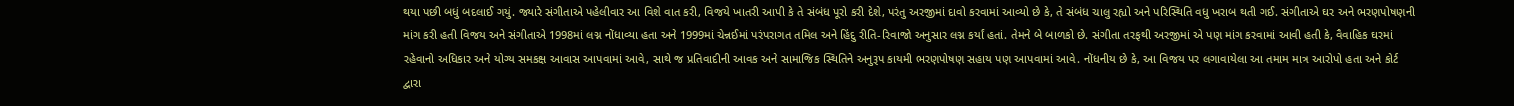થયા પછી બધું બદલાઈ ગયું. જ્યારે સંગીતાએ પહેલીવાર આ વિશે વાત કરી, વિજયે ખાતરી આપી કે તે સંબંધ પૂરો કરી દેશે, પરંતુ અરજીમાં દાવો કરવામાં આવ્યો છે કે, તે સંબંધ ચાલુ રહ્યો અને પરિસ્થિતિ વધુ ખરાબ થતી ગઈ. સંગીતાએ ઘર અને ભરણપોષણની માંગ કરી હતી વિજય અને સંગીતાએ 1998માં લગ્ન નોંધાવ્યા હતા અને 1999માં ચેન્નઈમાં પરંપરાગત તમિલ અને હિંદુ રીતિ-રિવાજો અનુસાર લગ્ન કર્યાં હતાં. તેમને બે બાળકો છે. સંગીતા તરફથી અરજીમાં એ પણ માંગ કરવામાં આવી હતી કે, વૈવાહિક ઘરમાં રહેવાનો અધિકાર અને યોગ્ય સમકક્ષ આવાસ આપવામાં આવે, સાથે જ પ્રતિવાદીની આવક અને સામાજિક સ્થિતિને અનુરૂપ કાયમી ભરણપોષણ સહાય પણ આપવામાં આવે. નોંધનીય છે કે, આ વિજય પર લગાવાયેલા આ તમામ માત્ર આરોપો હતા અને કોર્ટ દ્વારા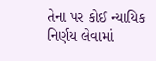તેના પર કોઈ ન્યાયિક નિર્ણય લેવામાં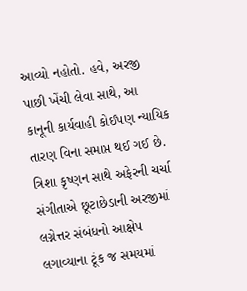આવ્યો નહોતો. હવે, અરજી પાછી ખેંચી લેવા સાથે, આ કાનૂની કાર્યવાહી કોઈપણ ન્યાયિક તારણ વિના સમાપ્ત થઈ ગઈ છે. ત્રિશા કૃષ્ણન સાથે અફેરની ચર્ચા સંગીતાએ છૂટાછેડાની અરજીમાં લગ્નેત્તર સંબંધનો આક્ષેપ લગાવ્યાના ટૂંક જ સમયમાં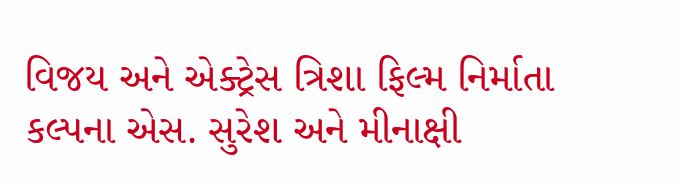વિજય અને એક્ટ્રેસ ત્રિશા ફિલ્મ નિર્માતા કલ્પના એસ. સુરેશ અને મીનાક્ષી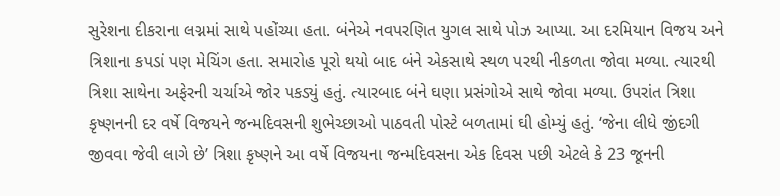સુરેશના દીકરાના લગ્નમાં સાથે પહોંચ્યા હતા. બંનેએ નવપરણિત યુગલ સાથે પોઝ આપ્યા. આ દરમિયાન વિજય અને ત્રિશાના કપડાં પણ મેચિંગ હતા. સમારોહ પૂરો થયો બાદ બંને એકસાથે સ્થળ પરથી નીકળતા જોવા મળ્યા. ત્યારથી ત્રિશા સાથેના અફેરની ચર્ચાએ જોર પકડ્યું હતું. ત્યારબાદ બંને ઘણા પ્રસંગોએ સાથે જોવા મળ્યા. ઉપરાંત ત્રિશા કૃષ્ણનની દર વર્ષે વિજયને જન્મદિવસની શુભેચ્છાઓ પાઠવતી પોસ્ટે બળતામાં ઘી હોમ્યું હતું. ‘જેના લીધે જીંદગી જીવવા જેવી લાગે છે’ ત્રિશા કૃષ્ણને આ વર્ષે વિજયના જન્મદિવસના એક દિવસ પછી એટલે કે 23 જૂનની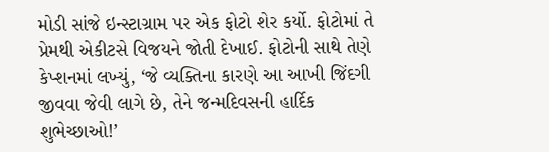મોડી સાંજે ઇન્સ્ટાગ્રામ પર એક ફોટો શેર કર્યો. ફોટોમાં તે પ્રેમથી એકીટસે વિજયને જોતી દેખાઈ. ફોટોની સાથે તેણે કેપ્શનમાં લખ્યું, ‘જે વ્યક્તિના કારણે આ આખી જિંદગી જીવવા જેવી લાગે છે, તેને જન્મદિવસની હાર્દિક શુભેચ્છાઓ!’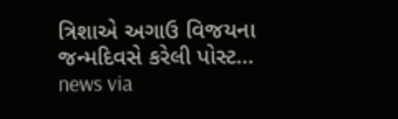ત્રિશાએ અગાઉ વિજયના જન્મદિવસે કરેલી પોસ્ટ…
news via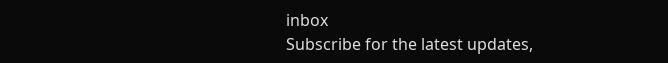inbox
Subscribe for the latest updates,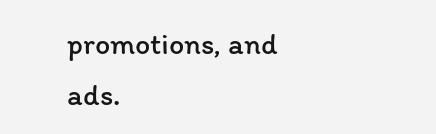promotions, and ads.